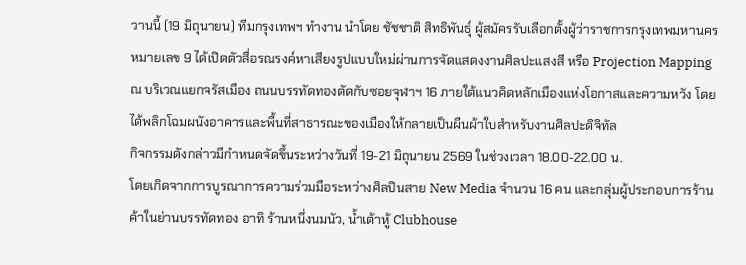วานนี้ (19 มิถุนายน) ทีมกรุงเทพฯ ทำงาน นำโดย ชัชชาติ สิทธิพันธุ์ ผู้สมัครรับเลือกตั้งผู้ว่าราชการกรุงเทพมหานคร หมายเลข 9 ได้เปิดตัวสื่อรณรงค์หาเสียงรูปแบบใหม่ผ่านการจัดแสดงงานศิลปะแสงสี หรือ Projection Mapping ณ บริเวณแยกจรัสเมือง ถนนบรรทัดทองตัดกับซอยจุฬาฯ 16 ภายใต้แนวคิดหลักเมืองแห่งโอกาสและความหวัง โดยได้พลิกโฉมผนังอาคารและพื้นที่สาธารณะของเมืองให้กลายเป็นผืนผ้าใบสำหรับงานศิลปะดิจิทัล
กิจกรรมดังกล่าวมีกำหนดจัดขึ้นระหว่างวันที่ 19-21 มิถุนายน 2569 ในช่วงเวลา 18.00-22.00 น.
โดยเกิดจากการบูรณาการความร่วมมือระหว่างศิลปินสาย New Media จำนวน 16 คน และกลุ่มผู้ประกอบการร้านค้าในย่านบรรทัดทอง อาทิ ร้านหนึ่งนมนัว, น้ำเต้าหู้ Clubhouse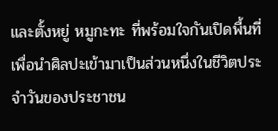และตั้งหยู่ หมูกะทะ ที่พร้อมใจกันเปิดพื้นที่เพื่อนำศิลปะเข้ามาเป็นส่วนหนึ่งในชีวิตประจำวันของประชาชน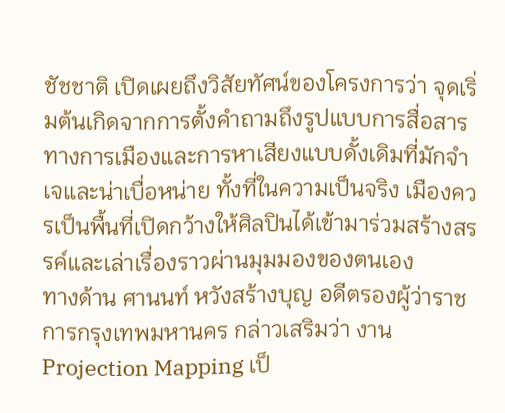ชัชชาติ เปิดเผยถึงวิสัยทัศน์ของโครงการว่า จุดเริ่มต้นเกิดจากการตั้งคำถามถึงรูปแบบการสื่อสารทางการเมืองและการหาเสียงแบบดั้งเดิมที่มักจำเจและน่าเบื่อหน่าย ทั้งที่ในความเป็นจริง เมืองควรเป็นพื้นที่เปิดกว้างให้ศิลปินได้เข้ามาร่วมสร้างสรรค์และเล่าเรื่องราวผ่านมุมมองของตนเอง
ทางด้าน ศานนท์ หวังสร้างบุญ อดีตรองผู้ว่าราชการกรุงเทพมหานคร กล่าวเสริมว่า งาน Projection Mapping เป็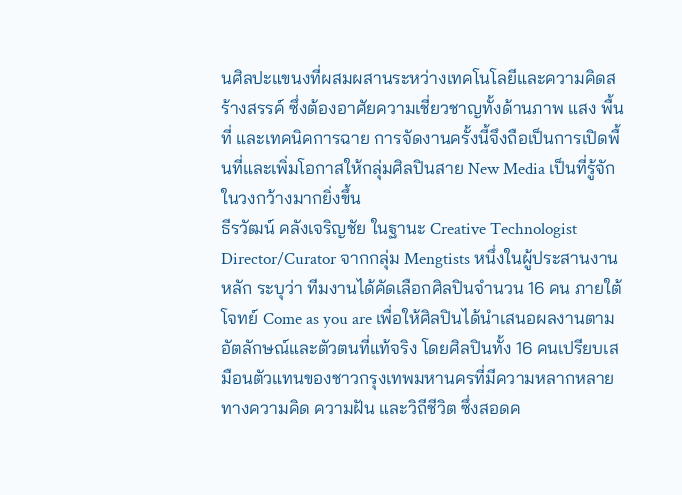นศิลปะแขนงที่ผสมผสานระหว่างเทคโนโลยีและความคิดสร้างสรรค์ ซึ่งต้องอาศัยความเชี่ยวชาญทั้งด้านภาพ แสง พื้นที่ และเทคนิคการฉาย การจัดงานครั้งนี้จึงถือเป็นการเปิดพื้นที่และเพิ่มโอกาสให้กลุ่มศิลปินสาย New Media เป็นที่รู้จักในวงกว้างมากยิ่งขึ้น
ธีรวัฒน์ คลังเจริญชัย ในฐานะ Creative Technologist Director/Curator จากกลุ่ม Mengtists หนึ่งในผู้ประสานงานหลัก ระบุว่า ทีมงานได้คัดเลือกศิลปินจำนวน 16 คน ภายใต้โจทย์ Come as you are เพื่อให้ศิลปินได้นำเสนอผลงานตามอัตลักษณ์และตัวตนที่แท้จริง โดยศิลปินทั้ง 16 คนเปรียบเสมือนตัวแทนของชาวกรุงเทพมหานครที่มีความหลากหลายทางความคิด ความฝัน และวิถีชีวิต ซึ่งสอดค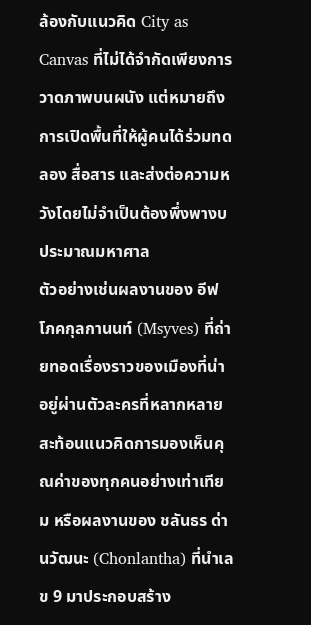ล้องกับแนวคิด City as Canvas ที่ไม่ได้จำกัดเพียงการวาดภาพบนผนัง แต่หมายถึงการเปิดพื้นที่ให้ผู้คนได้ร่วมทดลอง สื่อสาร และส่งต่อความหวังโดยไม่จำเป็นต้องพึ่งพางบประมาณมหาศาล
ตัวอย่างเช่นผลงานของ อีฟ โภคกุลกานนท์ (Msyves) ที่ถ่ายทอดเรื่องราวของเมืองที่น่าอยู่ผ่านตัวละครที่หลากหลาย สะท้อนแนวคิดการมองเห็นคุณค่าของทุกคนอย่างเท่าเทียม หรือผลงานของ ชลันธร ด่านวัฒนะ (Chonlantha) ที่นำเลข 9 มาประกอบสร้าง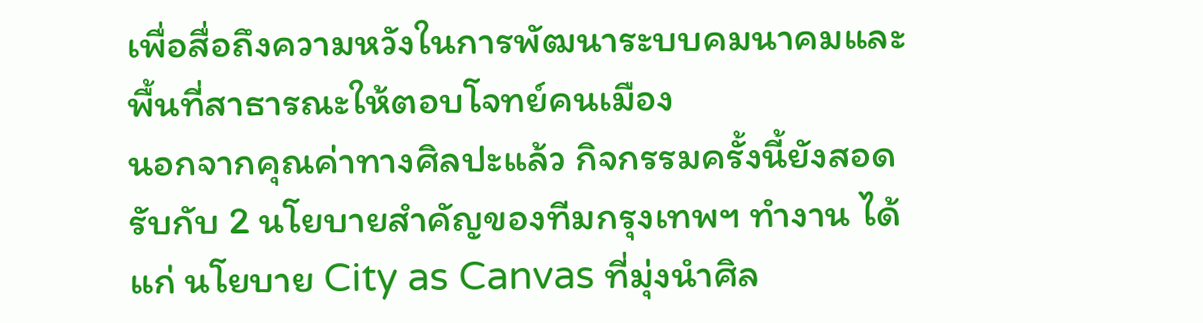เพื่อสื่อถึงความหวังในการพัฒนาระบบคมนาคมและพื้นที่สาธารณะให้ตอบโจทย์คนเมือง
นอกจากคุณค่าทางศิลปะแล้ว กิจกรรมครั้งนี้ยังสอดรับกับ 2 นโยบายสำคัญของทีมกรุงเทพฯ ทำงาน ได้แก่ นโยบาย City as Canvas ที่มุ่งนำศิล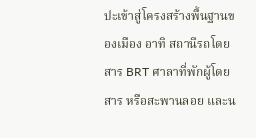ปะเข้าสู่โครงสร้างพื้นฐานของเมือง อาทิ สถานีรถโดยสาร BRT ศาลาที่พักผู้โดยสาร หรือสะพานลอย และน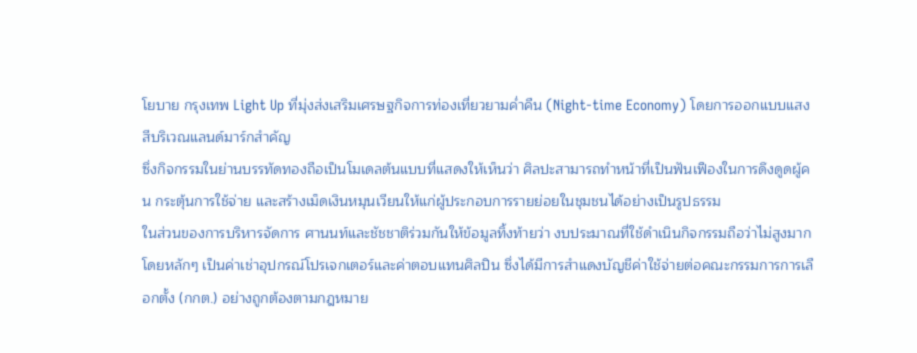โยบาย กรุงเทพ Light Up ที่มุ่งส่งเสริมเศรษฐกิจการท่องเที่ยวยามค่ำคืน (Night-time Economy) โดยการออกแบบแสงสีบริเวณแลนด์มาร์กสำคัญ
ซึ่งกิจกรรมในย่านบรรทัดทองถือเป็นโมเดลต้นแบบที่แสดงให้เห็นว่า ศิลปะสามารถทำหน้าที่เป็นฟันเฟืองในการดึงดูดผู้คน กระตุ้นการใช้จ่าย และสร้างเม็ดเงินหมุนเวียนให้แก่ผู้ประกอบการรายย่อยในชุมชนได้อย่างเป็นรูปธรรม
ในส่วนของการบริหารจัดการ ศานนท์และชัชชาติร่วมกันให้ข้อมูลทิ้งท้ายว่า งบประมาณที่ใช้ดำเนินกิจกรรมถือว่าไม่สูงมาก โดยหลักๆ เป็นค่าเช่าอุปกรณ์โปรเจกเตอร์และค่าตอบแทนศิลปิน ซึ่งได้มีการสำแดงบัญชีค่าใช้จ่ายต่อคณะกรรมการการเลือกตั้ง (กกต.) อย่างถูกต้องตามกฎหมาย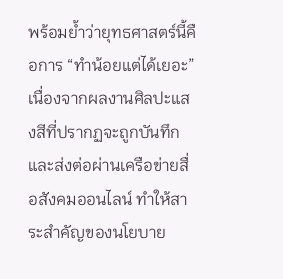พร้อมย้ำว่ายุทธศาสตร์นี้คือการ “ทำน้อยแต่ได้เยอะ” เนื่องจากผลงานศิลปะแสงสีที่ปรากฏจะถูกบันทึกและส่งต่อผ่านเครือข่ายสื่อสังคมออนไลน์ ทำให้สาระสำคัญของนโยบาย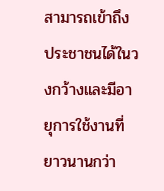สามารถเข้าถึงประชาชนได้ในวงกว้างและมีอายุการใช้งานที่ยาวนานกว่า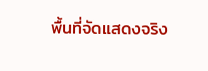พื้นที่จัดแสดงจริง